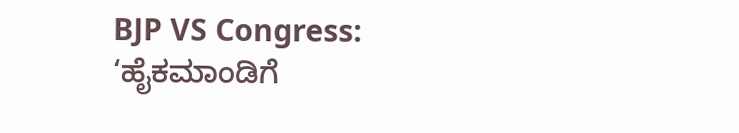BJP VS Congress: ‘ಹೈಕಮಾಂಡಿಗೆ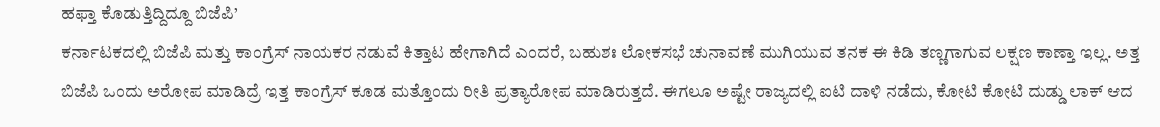ಹಫ್ತಾ ಕೊಡುತ್ತಿದ್ದಿದ್ದೂ ಬಿಜೆಪಿ’
ಕರ್ನಾಟಕದಲ್ಲಿ ಬಿಜೆಪಿ ಮತ್ತು ಕಾಂಗ್ರೆಸ್ ನಾಯಕರ ನಡುವೆ ಕಿತ್ತಾಟ ಹೇಗಾಗಿದೆ ಎಂದರೆ, ಬಹುಶಃ ಲೋಕಸಭೆ ಚುನಾವಣೆ ಮುಗಿಯುವ ತನಕ ಈ ಕಿಡಿ ತಣ್ಣಗಾಗುವ ಲಕ್ಷಣ ಕಾಣ್ತಾ ಇಲ್ಲ. ಅತ್ತ ಬಿಜೆಪಿ ಒಂದು ಅರೋಪ ಮಾಡಿದ್ರೆ ಇತ್ತ ಕಾಂಗ್ರೆಸ್ ಕೂಡ ಮತ್ತೊಂದು ರೀತಿ ಪ್ರತ್ಯಾರೋಪ ಮಾಡಿರುತ್ತದೆ. ಈಗಲೂ ಅಷ್ಟೇ ರಾಜ್ಯದಲ್ಲಿ ಐಟಿ ದಾಳಿ ನಡೆದು, ಕೋಟಿ ಕೋಟಿ ದುಡ್ಡು ಲಾಕ್ ಆದ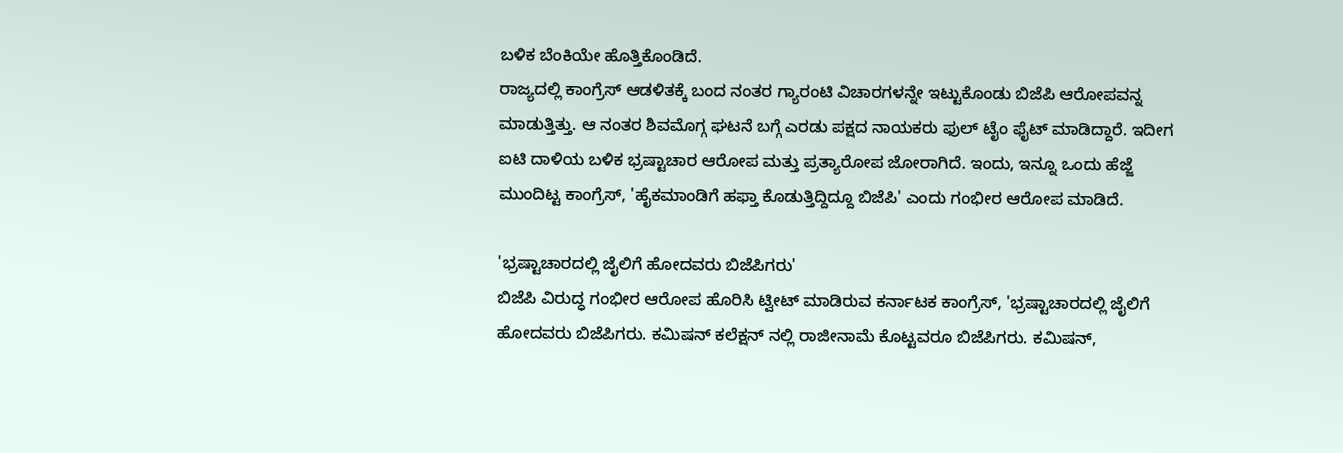ಬಳಿಕ ಬೆಂಕಿಯೇ ಹೊತ್ತಿಕೊಂಡಿದೆ.
ರಾಜ್ಯದಲ್ಲಿ ಕಾಂಗ್ರೆಸ್ ಆಡಳಿತಕ್ಕೆ ಬಂದ ನಂತರ ಗ್ಯಾರಂಟಿ ವಿಚಾರಗಳನ್ನೇ ಇಟ್ಟುಕೊಂಡು ಬಿಜೆಪಿ ಆರೋಪವನ್ನ ಮಾಡುತ್ತಿತ್ತು. ಆ ನಂತರ ಶಿವಮೊಗ್ಗ ಘಟನೆ ಬಗ್ಗೆ ಎರಡು ಪಕ್ಷದ ನಾಯಕರು ಫುಲ್ ಟೈಂ ಫೈಟ್ ಮಾಡಿದ್ದಾರೆ. ಇದೀಗ ಐಟಿ ದಾಳಿಯ ಬಳಿಕ ಭ್ರಷ್ಟಾಚಾರ ಆರೋಪ ಮತ್ತು ಪ್ರತ್ಯಾರೋಪ ಜೋರಾಗಿದೆ. ಇಂದು, ಇನ್ನೂ ಒಂದು ಹೆಜ್ಜೆ ಮುಂದಿಟ್ಟ ಕಾಂಗ್ರೆಸ್, 'ಹೈಕಮಾಂಡಿಗೆ ಹಫ್ತಾ ಕೊಡುತ್ತಿದ್ದಿದ್ದೂ ಬಿಜೆಪಿ' ಎಂದು ಗಂಭೀರ ಆರೋಪ ಮಾಡಿದೆ.

'ಭ್ರಷ್ಟಾಚಾರದಲ್ಲಿ ಜೈಲಿಗೆ ಹೋದವರು ಬಿಜೆಪಿಗರು'
ಬಿಜೆಪಿ ವಿರುದ್ಧ ಗಂಭೀರ ಆರೋಪ ಹೊರಿಸಿ ಟ್ವೀಟ್ ಮಾಡಿರುವ ಕರ್ನಾಟಕ ಕಾಂಗ್ರೆಸ್, 'ಭ್ರಷ್ಟಾಚಾರದಲ್ಲಿ ಜೈಲಿಗೆ ಹೋದವರು ಬಿಜೆಪಿಗರು. ಕಮಿಷನ್ ಕಲೆಕ್ಷನ್ ನಲ್ಲಿ ರಾಜೀನಾಮೆ ಕೊಟ್ಟವರೂ ಬಿಜೆಪಿಗರು. ಕಮಿಷನ್,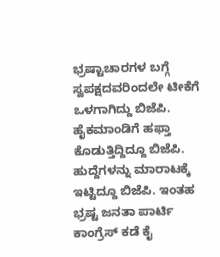ಭ್ರಷ್ಟಾಚಾರಗಳ ಬಗ್ಗೆ ಸ್ವಪಕ್ಷದವರಿಂದಲೇ ಟೀಕೆಗೆ ಒಳಗಾಗಿದ್ದು ಬಿಜೆಪಿ. ಹೈಕಮಾಂಡಿಗೆ ಹಫ್ತಾ ಕೊಡುತ್ತಿದ್ದಿದ್ದೂ ಬಿಜೆಪಿ. ಹುದ್ದೆಗಳನ್ನು ಮಾರಾಟಕ್ಕೆ ಇಟ್ಟಿದ್ದೂ ಬಿಜೆಪಿ. ಇಂತಹ ಭ್ರಷ್ಟ ಜನತಾ ಪಾರ್ಟಿ ಕಾಂಗ್ರೆಸ್ ಕಡೆ ಕೈ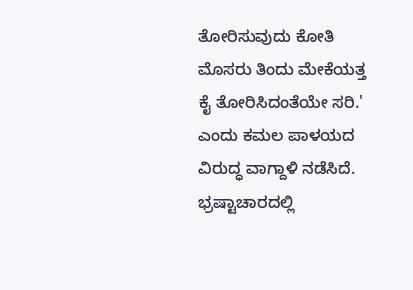ತೋರಿಸುವುದು ಕೋತಿ ಮೊಸರು ತಿಂದು ಮೇಕೆಯತ್ತ ಕೈ ತೋರಿಸಿದಂತೆಯೇ ಸರಿ.' ಎಂದು ಕಮಲ ಪಾಳಯದ ವಿರುದ್ಧ ವಾಗ್ದಾಳಿ ನಡೆಸಿದೆ.
ಭ್ರಷ್ಟಾಚಾರದಲ್ಲಿ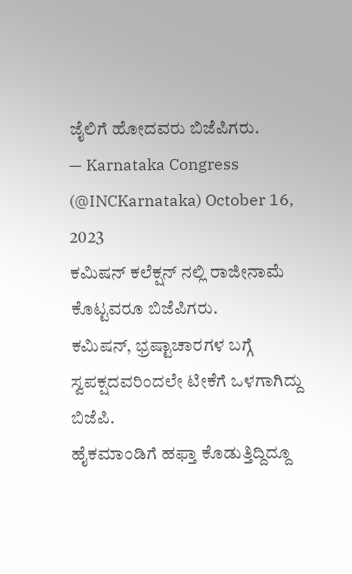ಜೈಲಿಗೆ ಹೋದವರು ಬಿಜೆಪಿಗರು.
— Karnataka Congress (@INCKarnataka) October 16, 2023
ಕಮಿಷನ್ ಕಲೆಕ್ಷನ್ ನಲ್ಲಿ ರಾಜೀನಾಮೆ ಕೊಟ್ಟವರೂ ಬಿಜೆಪಿಗರು.
ಕಮಿಷನ್, ಭ್ರಷ್ಟಾಚಾರಗಳ ಬಗ್ಗೆ ಸ್ವಪಕ್ಷದವರಿಂದಲೇ ಟೀಕೆಗೆ ಒಳಗಾಗಿದ್ದು ಬಿಜೆಪಿ.
ಹೈಕಮಾಂಡಿಗೆ ಹಫ್ತಾ ಕೊಡುತ್ತಿದ್ದಿದ್ದೂ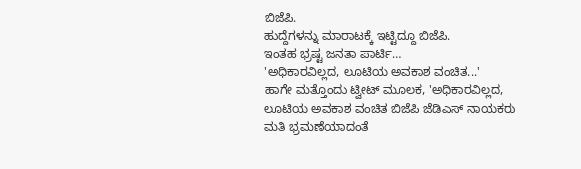ಬಿಜೆಪಿ.
ಹುದ್ದೆಗಳನ್ನು ಮಾರಾಟಕ್ಕೆ ಇಟ್ಟಿದ್ದೂ ಬಿಜೆಪಿ.
ಇಂತಹ ಭ್ರಷ್ಟ ಜನತಾ ಪಾರ್ಟಿ…
'ಅಧಿಕಾರವಿಲ್ಲದ, ಲೂಟಿಯ ಅವಕಾಶ ವಂಚಿತ...'
ಹಾಗೇ ಮತ್ತೊಂದು ಟ್ವೀಟ್ ಮೂಲಕ, 'ಅಧಿಕಾರವಿಲ್ಲದ, ಲೂಟಿಯ ಅವಕಾಶ ವಂಚಿತ ಬಿಜೆಪಿ ಜೆಡಿಎಸ್ ನಾಯಕರು ಮತಿ ಭ್ರಮಣೆಯಾದಂತೆ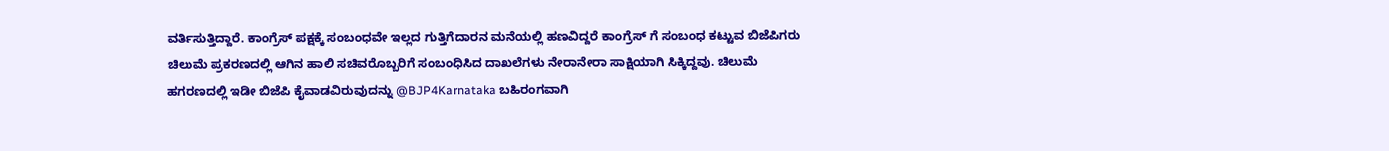ವರ್ತಿಸುತ್ತಿದ್ದಾರೆ. ಕಾಂಗ್ರೆಸ್ ಪಕ್ಷಕ್ಕೆ ಸಂಬಂಧವೇ ಇಲ್ಲದ ಗುತ್ತಿಗೆದಾರನ ಮನೆಯಲ್ಲಿ ಹಣವಿದ್ದರೆ ಕಾಂಗ್ರೆಸ್ ಗೆ ಸಂಬಂಧ ಕಟ್ಟುವ ಬಿಜೆಪಿಗರು ಚಿಲುಮೆ ಪ್ರಕರಣದಲ್ಲಿ ಆಗಿನ ಹಾಲಿ ಸಚಿವರೊಬ್ಬರಿಗೆ ಸಂಬಂಧಿಸಿದ ದಾಖಲೆಗಳು ನೇರಾನೇರಾ ಸಾಕ್ಷಿಯಾಗಿ ಸಿಕ್ಕಿದ್ದವು. ಚಿಲುಮೆ ಹಗರಣದಲ್ಲಿ ಇಡೀ ಬಿಜೆಪಿ ಕೈವಾಡವಿರುವುದನ್ನು @BJP4Karnataka ಬಹಿರಂಗವಾಗಿ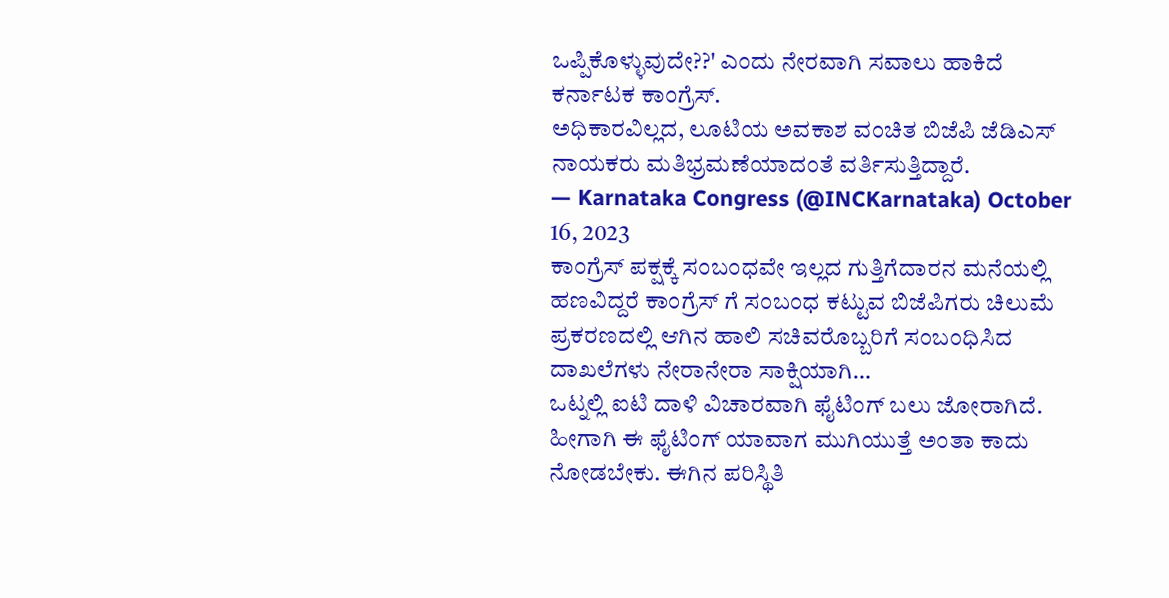ಒಪ್ಪಿಕೊಳ್ಳುವುದೇ??' ಎಂದು ನೇರವಾಗಿ ಸವಾಲು ಹಾಕಿದೆ ಕರ್ನಾಟಕ ಕಾಂಗ್ರೆಸ್.
ಅಧಿಕಾರವಿಲ್ಲದ, ಲೂಟಿಯ ಅವಕಾಶ ವಂಚಿತ ಬಿಜೆಪಿ ಜೆಡಿಎಸ್ ನಾಯಕರು ಮತಿಭ್ರಮಣೆಯಾದಂತೆ ವರ್ತಿಸುತ್ತಿದ್ದಾರೆ.
— Karnataka Congress (@INCKarnataka) October 16, 2023
ಕಾಂಗ್ರೆಸ್ ಪಕ್ಷಕ್ಕೆ ಸಂಬಂಧವೇ ಇಲ್ಲದ ಗುತ್ತಿಗೆದಾರನ ಮನೆಯಲ್ಲಿ ಹಣವಿದ್ದರೆ ಕಾಂಗ್ರೆಸ್ ಗೆ ಸಂಬಂಧ ಕಟ್ಟುವ ಬಿಜೆಪಿಗರು ಚಿಲುಮೆ ಪ್ರಕರಣದಲ್ಲಿ ಆಗಿನ ಹಾಲಿ ಸಚಿವರೊಬ್ಬರಿಗೆ ಸಂಬಂಧಿಸಿದ ದಾಖಲೆಗಳು ನೇರಾನೇರಾ ಸಾಕ್ಷಿಯಾಗಿ…
ಒಟ್ನಲ್ಲಿ ಐಟಿ ದಾಳಿ ವಿಚಾರವಾಗಿ ಫೈಟಿಂಗ್ ಬಲು ಜೋರಾಗಿದೆ. ಹೀಗಾಗಿ ಈ ಫೈಟಿಂಗ್ ಯಾವಾಗ ಮುಗಿಯುತ್ತೆ ಅಂತಾ ಕಾದು ನೋಡಬೇಕು. ಈಗಿನ ಪರಿಸ್ಥಿತಿ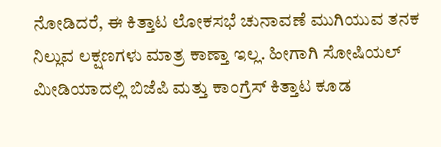ನೋಡಿದರೆ, ಈ ಕಿತ್ತಾಟ ಲೋಕಸಭೆ ಚುನಾವಣೆ ಮುಗಿಯುವ ತನಕ ನಿಲ್ಲುವ ಲಕ್ಷಣಗಳು ಮಾತ್ರ ಕಾಣ್ತಾ ಇಲ್ಲ. ಹೀಗಾಗಿ ಸೋಷಿಯಲ್ ಮೀಡಿಯಾದಲ್ಲಿ ಬಿಜೆಪಿ ಮತ್ತು ಕಾಂಗ್ರೆಸ್ ಕಿತ್ತಾಟ ಕೂಡ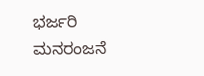ಭರ್ಜರಿ ಮನರಂಜನೆ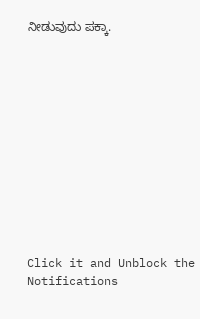ನೀಡುವುದು ಪಕ್ಕಾ.












Click it and Unblock the Notifications